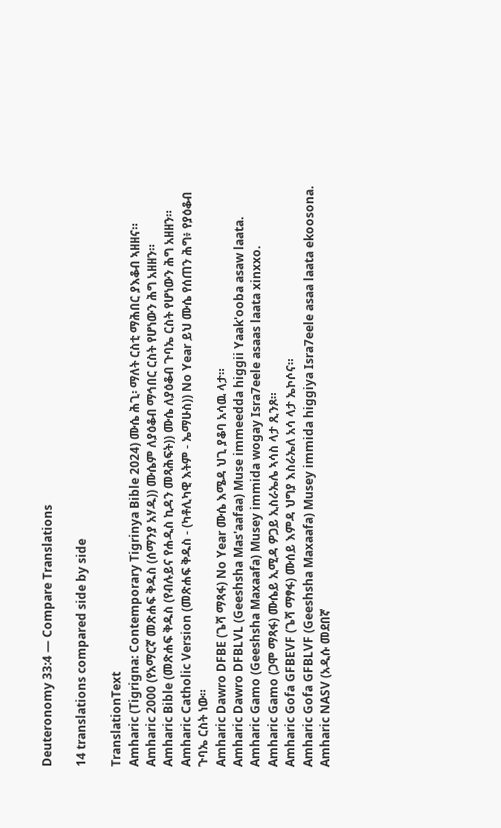Deuteronomy 33:4 — Compare Translations

14 translations compared side by side

TranslationText
Amharic (Tigrigna: Contemporary Tigrinya Bible 2024) ሙሴ ሕጊ፡ ማለት ርስቲ ማሕበር ያእቆብ ኣዘዘና።
Amharic 2000 (የአማርኛ መጽሐፍ ቅዱስ (ሰማንያ አሃዱ)) ሙሴም ለያዕቆብ ማኅበር ርስት የሆነውን ሕግ አዘዘን።
Amharic Bible (መጽሐፍ ቅዱስ (የብሉይና የሐዲስ ኪዳን መጻሕፍት)) ሙሴ ለያዕቆብ ጉባኤ ርስት የሆነውን ሕግ አዘዘን።
Amharic Catholic Version (መጽሐፍ ቅዱስ - (ካቶሊካዊ እትም - ኤማሁስ)) No Year ይህ ሙሴ የሰጠን ሕግ፥ የያዕቆብ ጉባኤ ርስት ነው።
Amharic Dawro DFBE (ጌሻ ማጻፋ) No Year ሙሴ እሜዳ ህጊ ያቆባ አሳዉ ላታ።
Amharic Dawro DFBLVL (Geeshsha Mas'aafaa) Muse immeedda higgii Yaak'ooba asaw laata.
Amharic Gamo (Geeshsha Maxaafa) Musey immida wogay Isra7eele asaas laata xinxxo.
Amharic Gamo (ጋሞ ማጻፋ) ሙሴይ ኢሚዳ ዎጋይ ኢስራኤሌ ኣሳስ ላታ ጺንጾ።
Amharic Gofa GFBEVF (ጌሻ ማፃፋ) ሙሰይ እምዳ ህግያ እስራኤለ አሳ ላታ ኤኮሶና።
Amharic Gofa GFBLVF (Geeshsha Maxaafa) Musey immida higgiya Isra7eele asaa laata ekoosona.
Amharic NASV (አዲሱ መደበኛ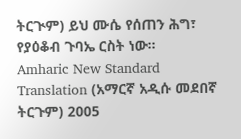ትርጒም) ይህ ሙሴ የሰጠን ሕግ፣ የያዕቆብ ጉባኤ ርስት ነው።
Amharic New Standard Translation (አማርኛ አዲሱ መደበኛ ትርጉም) 2005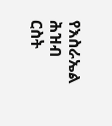የእስራኤል ሕዝብ ርስት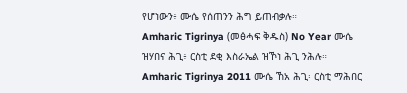የሆነውን፥ ሙሴ የሰጠንን ሕግ ይጠብቃሉ።
Amharic Tigrinya (መፅሓፍ ቅዱስ) No Year ሙሴ ዝሃበና ሕጊ፥ ርስቲ ደቂ እስራኤል ዝኾነ ሕጊ ንሕሉ።
Amharic Tigrinya 2011 ሙሴ ኸአ ሕጊ፡ ርስቲ ማሕበር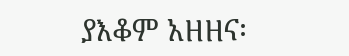ያእቆም አዘዘና፡